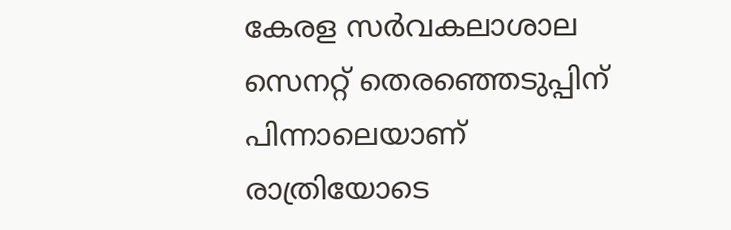കേരള സർവകലാശാല സെനറ്റ് തെരഞ്ഞെടുപ്പിന് പിന്നാലെയാണ് രാത്രിയോടെ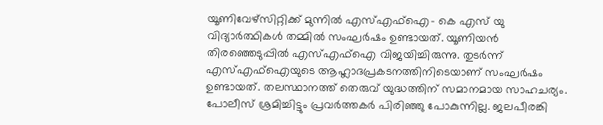യൂണിവേഴ്സിറ്റിക്ക് മുന്നിൽ എസ്എഫ്ഐ- കെ എസ് യു വിദ്യാർത്ഥികൾ തമ്മിൽ സംഘർഷം ഉണ്ടായത്. യൂണിയൻ തിരഞ്ഞെടുപ്പിൽ എസ്എഫ്ഐ വിജയിച്ചിരുന്നു. തുടർന്ന് എസ്എഫ്ഐയുടെ ആഹ്ലാദപ്രകടനത്തിനിടെയാണ് സംഘർഷം ഉണ്ടായത്. തലസ്ഥാനത്ത് തെരുവ് യുദ്ധത്തിന് സമാനമായ സാഹചര്യം. പോലീസ് ശ്രമിച്ചിട്ടും പ്രവർത്തകർ പിരിഞ്ഞു പോകുന്നില്ല. ജലപീരങ്കി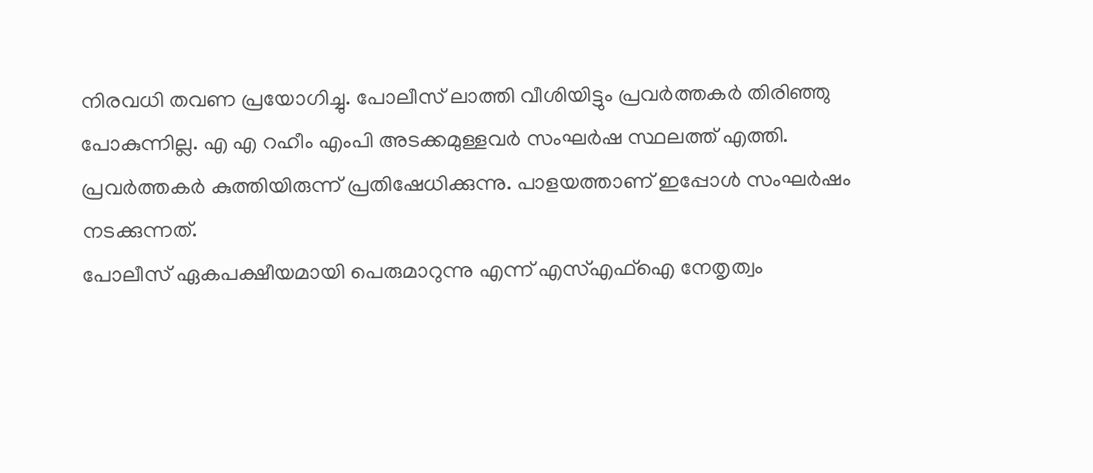നിരവധി തവണ പ്രയോഗിച്ചു. പോലീസ് ലാത്തി വീശിയിട്ടും പ്രവർത്തകർ തിരിഞ്ഞു പോകുന്നില്ല. എ എ റഹീം എംപി അടക്കമുള്ളവർ സംഘർഷ സ്ഥലത്ത് എത്തി. പ്രവർത്തകർ കുത്തിയിരുന്ന് പ്രതിഷേധിക്കുന്നു. പാളയത്താണ് ഇപ്പോൾ സംഘർഷം നടക്കുന്നത്.
പോലീസ് ഏകപക്ഷീയമായി പെരുമാറുന്നു എന്ന് എസ്എഫ്ഐ നേതൃത്വം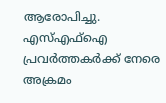ആരോപിച്ചു. എസ്എഫ്ഐ പ്രവർത്തകർക്ക് നേരെ അക്രമം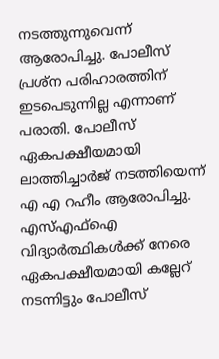നടത്തുന്നുവെന്ന് ആരോപിച്ചു. പോലീസ് പ്രശ്ന പരിഹാരത്തിന് ഇടപെടുന്നില്ല എന്നാണ് പരാതി. പോലീസ് ഏകപക്ഷീയമായി ലാത്തിച്ചാർജ് നടത്തിയെന്ന് എ എ റഹീം ആരോപിച്ചു. എസ്എഫ്ഐ വിദ്യാർത്ഥികൾക്ക് നേരെ ഏകപക്ഷീയമായി കല്ലേറ് നടന്നിട്ടും പോലീസ്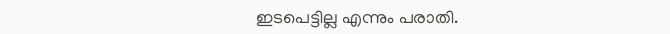ഇടപെട്ടില്ല എന്നും പരാതി.